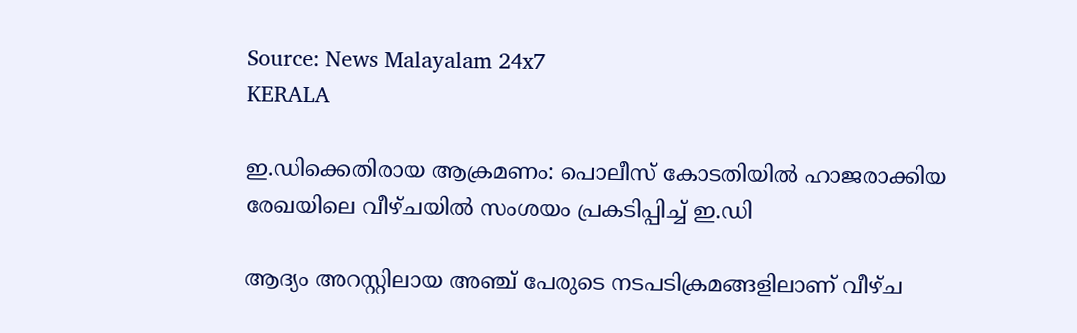Source: News Malayalam 24x7
KERALA

ഇ.ഡിക്കെതിരായ ആക്രമണം: പൊലീസ് കോടതിയില്‍ ഹാജരാക്കിയ രേഖയിലെ വീഴ്ചയില്‍ സംശയം പ്രകടിപ്പിച്ച് ഇ.ഡി

ആദ്യം അറസ്റ്റിലായ അഞ്ച് പേരുടെ നടപടിക്രമങ്ങളിലാണ് വീഴ്ച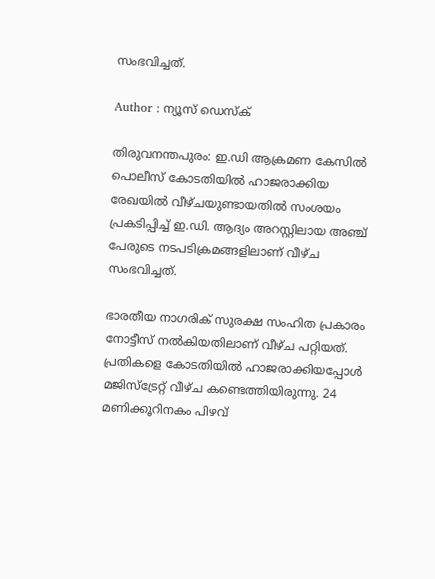സംഭവിച്ചത്.

Author : ന്യൂസ് ഡെസ്ക്

തിരുവനന്തപുരം: ഇ.ഡി ആക്രമണ കേസില്‍ പൊലീസ് കോടതിയില്‍ ഹാജരാക്കിയ രേഖയില്‍ വീഴ്ചയുണ്ടായതില്‍ സംശയം പ്രകടിപ്പിച്ച് ഇ.ഡി. ആദ്യം അറസ്റ്റിലായ അഞ്ച് പേരുടെ നടപടിക്രമങ്ങളിലാണ് വീഴ്ച സംഭവിച്ചത്.

ഭാരതീയ നാഗരിക് സുരക്ഷ സംഹിത പ്രകാരം നോട്ടീസ് നല്‍കിയതിലാണ് വീഴ്ച പറ്റിയത്. പ്രതികളെ കോടതിയില്‍ ഹാജരാക്കിയപ്പോള്‍ മജിസ്ട്രേറ്റ് വീഴ്ച കണ്ടെത്തിയിരുന്നു. 24 മണിക്കൂറിനകം പിഴവ്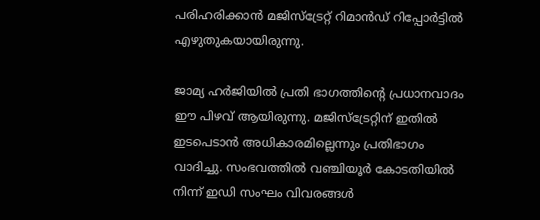പരിഹരിക്കാന്‍ മജിസ്ട്രേറ്റ് റിമാന്‍ഡ് റിപ്പോര്‍ട്ടില്‍ എഴുതുകയായിരുന്നു.

ജാമ്യ ഹര്‍ജിയില്‍ പ്രതി ഭാഗത്തിന്റെ പ്രധാനവാദം ഈ പിഴവ് ആയിരുന്നു. മജിസ്ട്രേറ്റിന് ഇതില്‍ ഇടപെടാന്‍ അധികാരമില്ലെന്നും പ്രതിഭാഗം വാദിച്ചു. സംഭവത്തില്‍ വഞ്ചിയൂര്‍ കോടതിയില്‍ നിന്ന് ഇഡി സംഘം വിവരങ്ങള്‍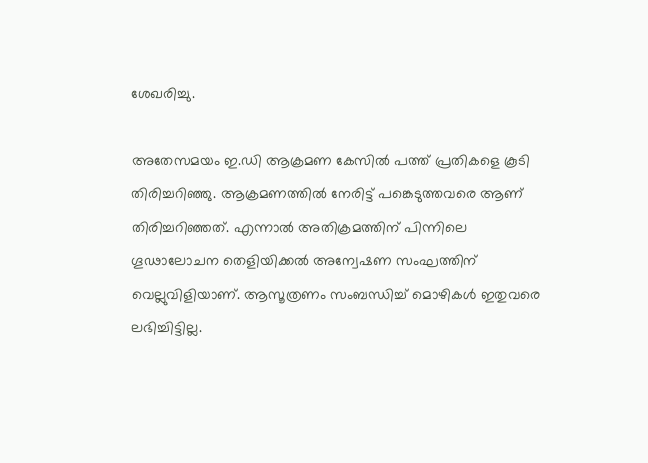ശേഖരിച്ചു.

അതേസമയം ഇ.ഡി ആക്രമണ കേസില്‍ പത്ത് പ്രതികളെ കൂടി തിരിച്ചറിഞ്ഞു. ആക്രമണത്തില്‍ നേരിട്ട് പങ്കെടുത്തവരെ ആണ് തിരിച്ചറിഞ്ഞത്. എന്നാല്‍ അതിക്രമത്തിന് പിന്നിലെ ഗൂഢാലോചന തെളിയിക്കല്‍ അന്വേഷണ സംഘത്തിന് വെല്ലുവിളിയാണ്. ആസൂത്രണം സംബന്ധിച്ച് മൊഴികള്‍ ഇതുവരെ ലഭിച്ചിട്ടില്ല.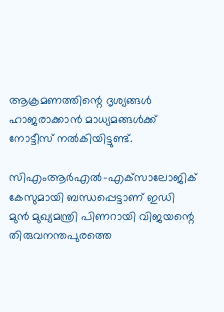ആക്രമണത്തിന്റെ ദൃശ്യങ്ങള്‍ ഹാജരാക്കാന്‍ മാധ്യമങ്ങള്‍ക്ക് നോട്ടീസ് നല്‍കിയിട്ടുണ്ട്.

സിഎംആര്‍എല്‍-എക്‌സാലോജിക് കേസുമായി ബന്ധപ്പെട്ടാണ് ഇഡി മുന്‍ മുഖ്യമന്ത്രി പിണറായി വിജയന്റെ തിരുവനന്തപുരത്തെ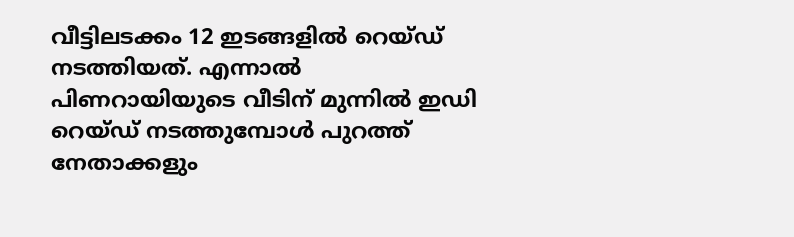വീട്ടിലടക്കം 12 ഇടങ്ങളില്‍ റെയ്ഡ് നടത്തിയത്. എന്നാല്‍ പിണറായിയുടെ വീടിന് മുന്നില്‍ ഇഡി റെയ്ഡ് നടത്തുമ്പോള്‍ പുറത്ത് നേതാക്കളും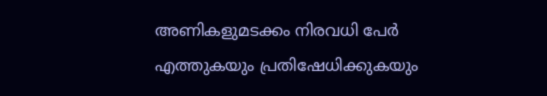അണികളുമടക്കം നിരവധി പേര്‍ എത്തുകയും പ്രതിഷേധിക്കുകയും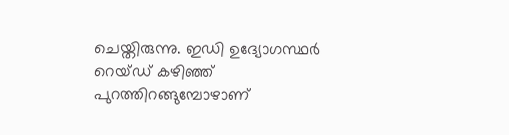ചെയ്തിരുന്നു. ഇഡി ഉദ്യോഗസ്ഥര്‍ റെയ്ഡ് കഴിഞ്ഞ് പുറത്തിറങ്ങുമ്പോഴാണ്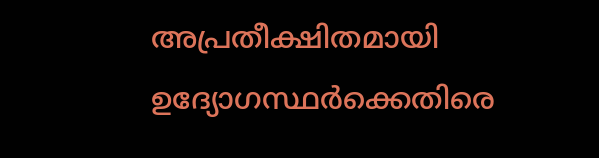അപ്രതീക്ഷിതമായി ഉദ്യോഗസ്ഥര്‍ക്കെതിരെ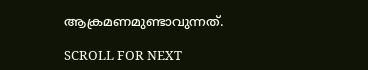ആക്രമണമുണ്ടാവുന്നത്.

SCROLL FOR NEXT